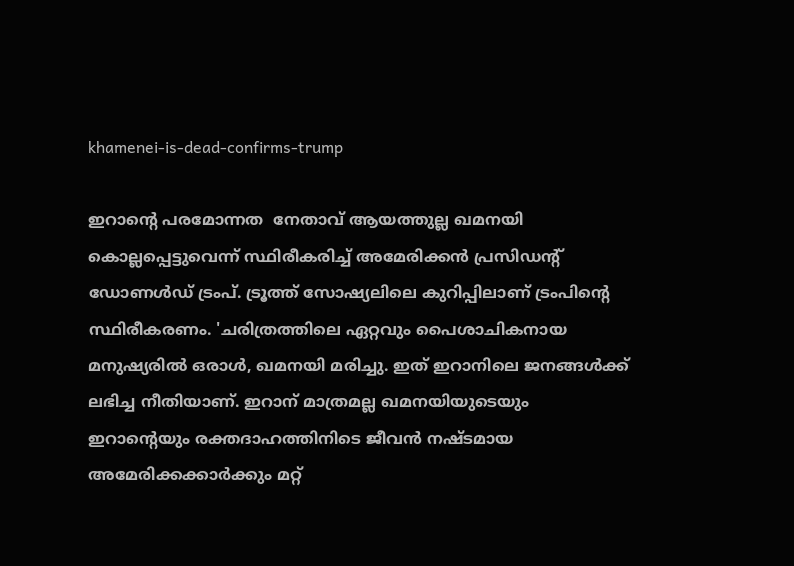khamenei-is-dead-confirms-trump

ഇറാന്‍റെ പരമോന്നത  നേതാവ് ആയത്തുല്ല ഖമനയി കൊല്ലപ്പെട്ടുവെന്ന് സ്ഥിരീകരിച്ച് അമേരിക്കന്‍ പ്രസിഡന്‍റ് ഡോണള്‍ഡ് ട്രംപ്. ട്രൂത്ത് സോഷ്യലിലെ കുറിപ്പിലാണ് ട്രംപിന്‍റെ സ്ഥിരീകരണം. 'ചരിത്രത്തിലെ ഏറ്റവും പൈശാചികനായ മനുഷ്യരില്‍ ഒരാള്‍, ഖമനയി മരിച്ചു. ഇത് ഇറാനിലെ ജനങ്ങള്‍ക്ക് ലഭിച്ച നീതിയാണ്. ഇറാന് മാത്രമല്ല ഖമനയിയുടെയും ഇറാന്‍റെയും രക്തദാഹത്തിനിടെ ജീവന്‍ നഷ്ടമായ അമേരിക്കക്കാര്‍ക്കും മറ്റ്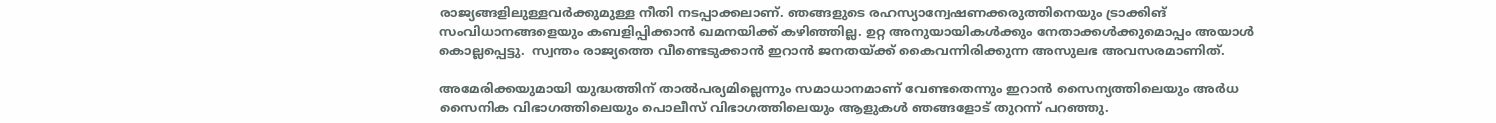രാജ്യങ്ങളിലുള്ളവര്‍ക്കുമുള്ള നീതി നടപ്പാക്കലാണ്. ഞങ്ങളുടെ രഹസ്യാന്വേഷണക്കരുത്തിനെയും ട്രാക്കിങ് സംവിധാനങ്ങളെയും കബളിപ്പിക്കാന്‍ ഖമനയിക്ക് കഴിഞ്ഞില്ല. ഉറ്റ അനുയായികള്‍ക്കും നേതാക്കള്‍ക്കുമൊപ്പം അയാള്‍ കൊല്ലപ്പെട്ടു.  സ്വന്തം രാജ്യത്തെ വീണ്ടെടുക്കാന്‍ ഇറാന്‍ ജനതയ്ക്ക് കൈവന്നിരിക്കുന്ന അസുലഭ അവസരമാണിത്.

അമേരിക്കയുമായി യുദ്ധത്തിന് താല്‍പര്യമില്ലെന്നും സമാധാനമാണ് വേണ്ടതെന്നും ഇറാന്‍ സൈന്യത്തിലെയും അര്‍ധ സൈനിക വിഭാഗത്തിലെയും പൊലീസ് വിഭാഗത്തിലെയും ആളുകള്‍ ഞങ്ങളോട് തുറന്ന് പറഞ്ഞു.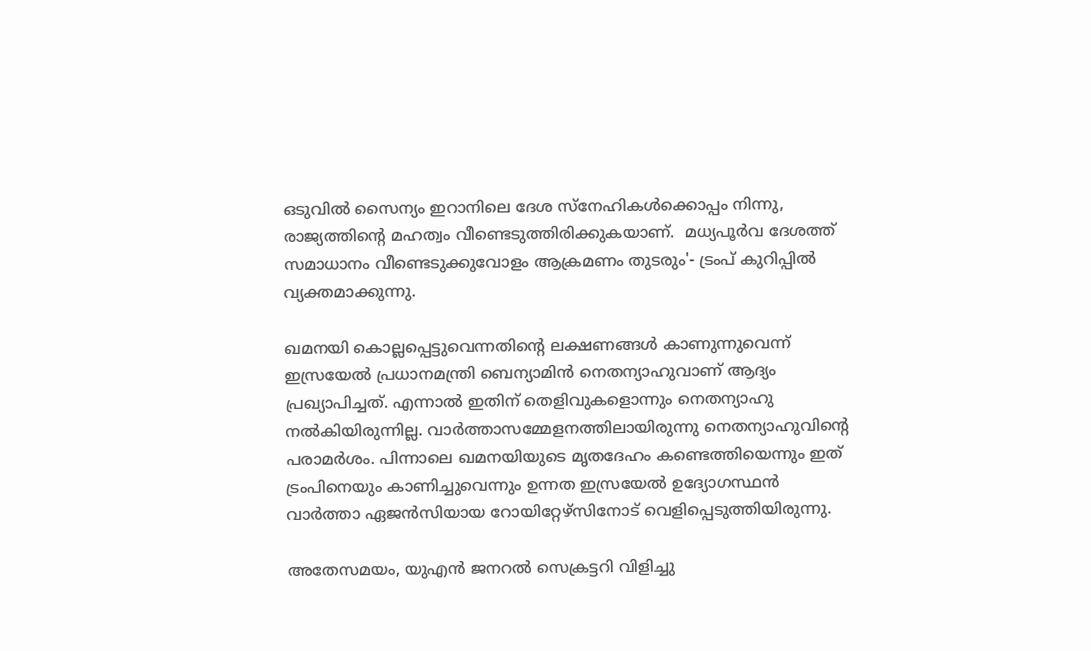ഒടുവില്‍ സൈന്യം ഇറാനിലെ ദേശ സ്നേഹികള്‍ക്കൊപ്പം നിന്നു, രാജ്യത്തിന്‍റെ മഹത്വം വീണ്ടെടുത്തിരിക്കുകയാണ്.  മധ്യപൂര്‍വ ദേശത്ത് സമാധാനം വീണ്ടെടുക്കുവോളം ആക്രമണം തുടരും'- ട്രംപ് കുറിപ്പില്‍ വ്യക്തമാക്കുന്നു.

ഖമനയി കൊല്ലപ്പെട്ടുവെന്നതിന്‍റെ ലക്ഷണങ്ങള്‍ കാണുന്നുവെന്ന് ഇസ്രയേല്‍ പ്രധാനമന്ത്രി ബെന്യാമിന്‍ നെതന്യാഹുവാണ് ആദ്യം പ്രഖ്യാപിച്ചത്. എന്നാല്‍ ഇതിന് തെളിവുകളൊന്നും നെതന്യാഹു നല്‍കിയിരുന്നില്ല. വാര്‍ത്താസമ്മേളനത്തിലായിരുന്നു നെതന്യാഹുവിന്‍റെ പരാമര്‍ശം. പിന്നാലെ ഖമനയിയുടെ മൃതദേഹം കണ്ടെത്തിയെന്നും ഇത് ട്രംപിനെയും കാണിച്ചുവെന്നും ഉന്നത ഇസ്രയേല്‍ ഉദ്യോഗസ്ഥന്‍ വാര്‍ത്താ ഏജന്‍സിയായ റോയിറ്റേഴ്സിനോട് വെളിപ്പെടുത്തിയിരുന്നു.

അതേസമയം, യുഎന്‍ ജനറല്‍ സെക്രട്ടറി വിളിച്ചു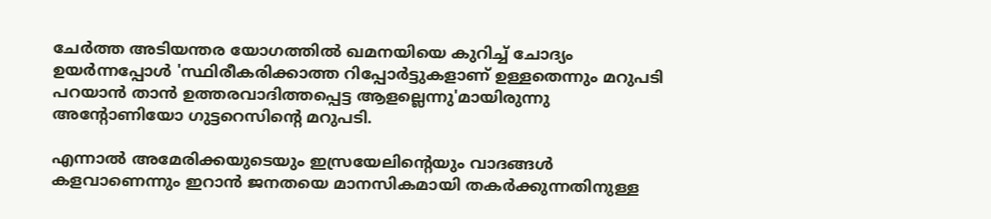ചേര്‍ത്ത അടിയന്തര യോഗത്തില്‍ ഖമനയിയെ കുറിച്ച് ചോദ്യം ഉയര്‍ന്നപ്പോള്‍ 'സ്ഥിരീകരിക്കാത്ത റിപ്പോര്‍ട്ടുകളാണ് ഉള്ളതെന്നും മറുപടി പറയാന്‍ താന്‍ ഉത്തരവാദിത്തപ്പെട്ട ആളല്ലെന്നു'മായിരുന്നു അന്റോണിയോ ഗുട്ടറെസിന്‍റെ മറുപടി.

എന്നാല്‍ അമേരിക്കയുടെയും ഇസ്രയേലിന്‍റെയും വാദങ്ങള്‍ കളവാണെന്നും ഇറാന്‍ ജനതയെ മാനസികമായി തകര്‍ക്കുന്നതിനുള്ള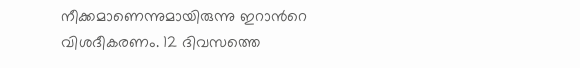നീക്കമാണെന്നുമായിരുന്നു ഇറാന്‍റെ വിശദീകരണം. 12 ദിവസത്തെ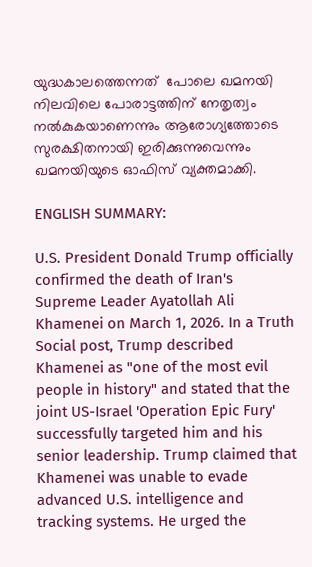യുദ്ധകാലത്തെന്നത്  പോലെ ഖമനയി നിലവിലെ പോരാട്ടത്തിന് നേതൃത്വം നല്‍കുകയാണെന്നും ആരോഗ്യത്തോടെ സുരക്ഷിതനായി ഇരിക്കുന്നുവെന്നും ഖമനയിയുടെ ഓഫിസ് വ്യക്തമാക്കി.

ENGLISH SUMMARY:

U.S. President Donald Trump officially confirmed the death of Iran's Supreme Leader Ayatollah Ali Khamenei on March 1, 2026. In a Truth Social post, Trump described Khamenei as "one of the most evil people in history" and stated that the joint US-Israel 'Operation Epic Fury' successfully targeted him and his senior leadership. Trump claimed that Khamenei was unable to evade advanced U.S. intelligence and tracking systems. He urged the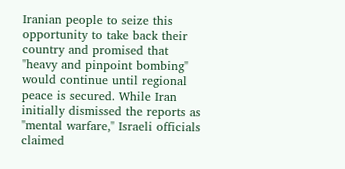Iranian people to seize this opportunity to take back their country and promised that "heavy and pinpoint bombing" would continue until regional peace is secured. While Iran initially dismissed the reports as "mental warfare," Israeli officials claimed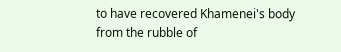to have recovered Khamenei's body from the rubble of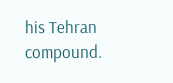his Tehran compound.